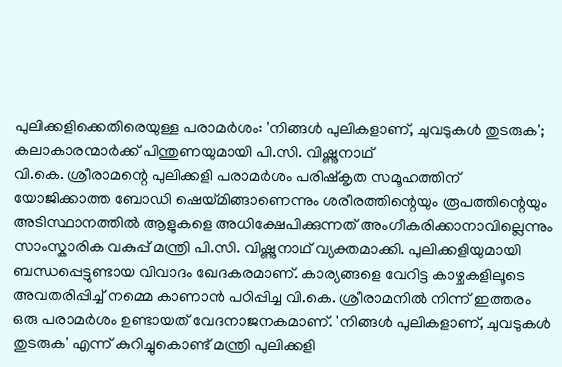പുലിക്കളിക്കെതിരെയുള്ള പരാമർശം: 'നിങ്ങൾ പുലികളാണ്, ചുവടുകൾ തുടരുക'; കലാകാരന്മാർക്ക് പിന്തുണയുമായി പി.സി. വിഷ്ണുനാഥ്
വി.കെ. ശ്രീരാമന്റെ പുലിക്കളി പരാമർശം പരിഷ്കൃത സമൂഹത്തിന് യോജിക്കാത്ത ബോഡി ഷെയ്മിങ്ങാണെന്നും ശരീരത്തിന്റെയും രൂപത്തിന്റെയും അടിസ്ഥാനത്തിൽ ആളുകളെ അധിക്ഷേപിക്കുന്നത് അംഗീകരിക്കാനാവില്ലെന്നും സാംസ്കാരിക വകുപ്പ് മന്ത്രി പി.സി. വിഷ്ണുനാഥ് വ്യക്തമാക്കി. പുലിക്കളിയുമായി ബന്ധപ്പെട്ടുണ്ടായ വിവാദം ഖേദകരമാണ്. കാര്യങ്ങളെ വേറിട്ട കാഴ്ചകളിലൂടെ അവതരിപ്പിച്ച് നമ്മെ കാണാൻ പഠിപ്പിച്ച വി.കെ. ശ്രീരാമനിൽ നിന്ന് ഇത്തരം ഒരു പരാമർശം ഉണ്ടായത് വേദനാജനകമാണ്. 'നിങ്ങൾ പുലികളാണ്, ചുവടുകൾ തുടരുക' എന്ന് കുറിച്ചുകൊണ്ട് മന്ത്രി പുലിക്കളി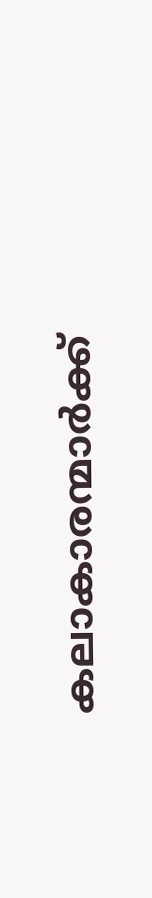കലാകാരന്മാർക്ക്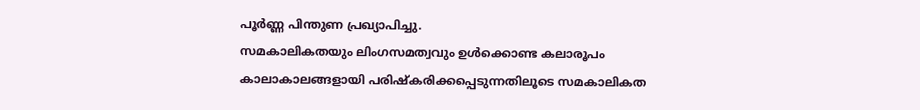പൂർണ്ണ പിന്തുണ പ്രഖ്യാപിച്ചു.
സമകാലികതയും ലിംഗസമത്വവും ഉൾക്കൊണ്ട കലാരൂപം
കാലാകാലങ്ങളായി പരിഷ്കരിക്കപ്പെടുന്നതിലൂടെ സമകാലികത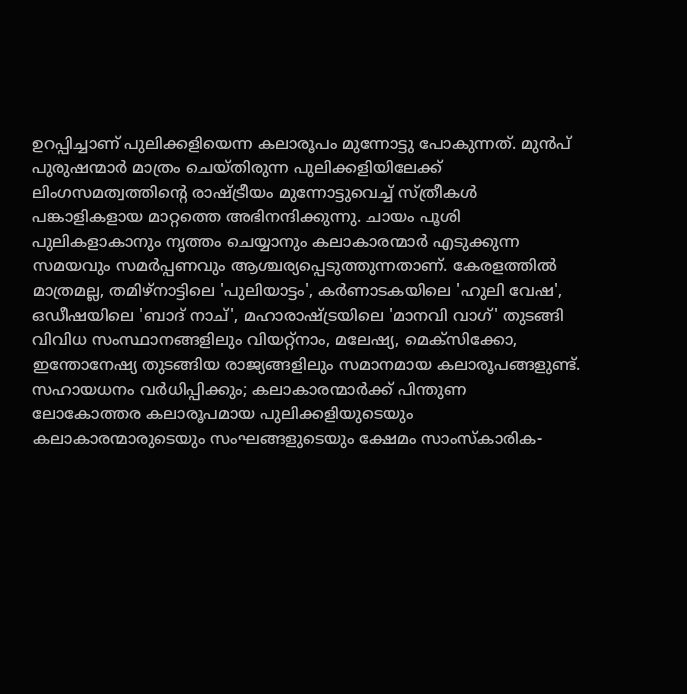ഉറപ്പിച്ചാണ് പുലിക്കളിയെന്ന കലാരൂപം മുന്നോട്ടു പോകുന്നത്. മുൻപ് പുരുഷന്മാർ മാത്രം ചെയ്തിരുന്ന പുലിക്കളിയിലേക്ക് ലിംഗസമത്വത്തിന്റെ രാഷ്ട്രീയം മുന്നോട്ടുവെച്ച് സ്ത്രീകൾ പങ്കാളികളായ മാറ്റത്തെ അഭിനന്ദിക്കുന്നു. ചായം പൂശി പുലികളാകാനും നൃത്തം ചെയ്യാനും കലാകാരന്മാർ എടുക്കുന്ന സമയവും സമർപ്പണവും ആശ്ചര്യപ്പെടുത്തുന്നതാണ്. കേരളത്തിൽ മാത്രമല്ല, തമിഴ്നാട്ടിലെ 'പുലിയാട്ടം', കർണാടകയിലെ 'ഹുലി വേഷ', ഒഡീഷയിലെ 'ബാദ് നാച്', മഹാരാഷ്ട്രയിലെ 'മാനവി വാഗ്' തുടങ്ങി വിവിധ സംസ്ഥാനങ്ങളിലും വിയറ്റ്നാം, മലേഷ്യ, മെക്സിക്കോ, ഇന്തോനേഷ്യ തുടങ്ങിയ രാജ്യങ്ങളിലും സമാനമായ കലാരൂപങ്ങളുണ്ട്.
സഹായധനം വർധിപ്പിക്കും; കലാകാരന്മാർക്ക് പിന്തുണ
ലോകോത്തര കലാരൂപമായ പുലിക്കളിയുടെയും കലാകാരന്മാരുടെയും സംഘങ്ങളുടെയും ക്ഷേമം സാംസ്കാരിക-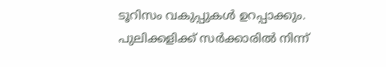ടൂറിസം വകുപ്പുകൾ ഉറപ്പാക്കും. പുലിക്കളിക്ക് സർക്കാരിൽ നിന്ന്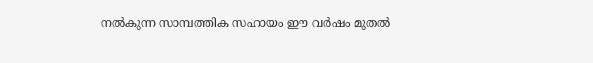നൽകുന്ന സാമ്പത്തിക സഹായം ഈ വർഷം മുതൽ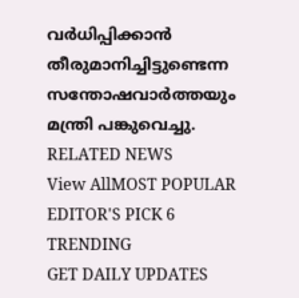വർധിപ്പിക്കാൻ തീരുമാനിച്ചിട്ടുണ്ടെന്ന സന്തോഷവാർത്തയും മന്ത്രി പങ്കുവെച്ചു.
RELATED NEWS
View AllMOST POPULAR
EDITOR'S PICK 6
TRENDING
GET DAILY UPDATES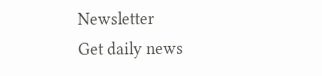Newsletter
Get daily news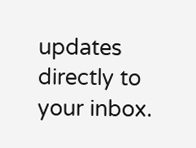updates directly to your inbox.